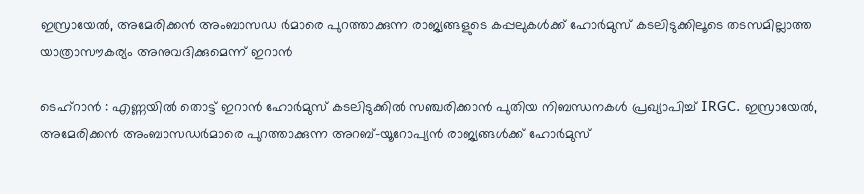ഇസ്രായേല്‍, അമേരിക്കൻ അംബാസഡ ർമാരെ പുറത്താക്കുന്ന രാജ്യങ്ങളുടെ കപ്പലുകൾക്ക് ഹോർമുസ് കടലിടുക്കിലൂടെ തടസമില്ലാത്ത യാത്രാസൗകര്യം അനുവദിക്കുമെന്ന് ഇറാന്‍

ടെഹ്റാൻ : എണ്ണയിൽ തൊട്ട് ഇറാൻ ഹോർമുസ് കടലിടുക്കിൽ സഞ്ചരിക്കാൻ പുതിയ നിബന്ധനകൾ പ്രഖ്യാപിച്ച് IRGC. ഇസ്രായേല്‍, അമേരിക്കൻ അംബാസഡർമാരെ പുറത്താക്കുന്ന അറബ്-യൂറോപ്യൻ രാജ്യങ്ങള്‍ക്ക് ഹോർമുസ്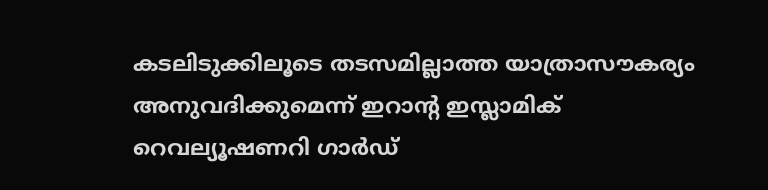കടലിടുക്കിലൂടെ തടസമില്ലാത്ത യാത്രാസൗകര്യം അനുവദിക്കുമെന്ന് ഇറാന്‍റ ഇസ്ലാമിക് റെവല്യൂഷണറി ഗാർഡ്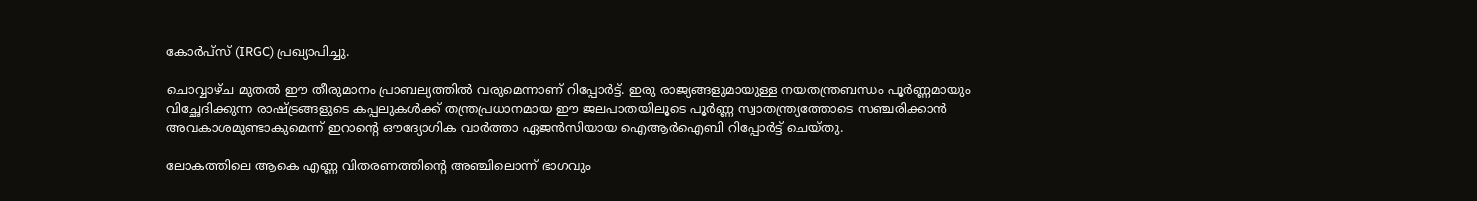കോർപ്സ് (IRGC) പ്രഖ്യാപിച്ചു.

ചൊവ്വാഴ്ച മുതല്‍ ഈ തീരുമാനം പ്രാബല്യത്തില്‍ വരുമെന്നാണ് റിപ്പോർട്ട്. ഇരു രാജ്യങ്ങളുമായുള്ള നയതന്ത്രബന്ധം പൂർണ്ണമായും വിച്ഛേദിക്കുന്ന രാഷ്ട്രങ്ങളുടെ കപ്പലുകള്‍ക്ക് തന്ത്രപ്രധാനമായ ഈ ജലപാതയിലൂടെ പൂർണ്ണ സ്വാതന്ത്ര്യത്തോടെ സഞ്ചരിക്കാൻ അവകാശമുണ്ടാകുമെന്ന് ഇറാന്‍റെ ഔദ്യോഗിക വാർത്താ ഏജൻസിയായ ഐആർഐബി റിപ്പോർട്ട് ചെയ്തു.

ലോകത്തിലെ ആകെ എണ്ണ വിതരണത്തിന്‍റെ അഞ്ചിലൊന്ന് ഭാഗവും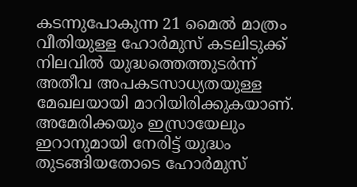കടന്നുപോകുന്ന 21 മൈല്‍ മാത്രം വീതിയുള്ള ഹോർമുസ് കടലിടുക്ക് നിലവില്‍ യുദ്ധത്തെത്തുടർന്ന് അതീവ അപകടസാധ്യതയുള്ള മേഖലയായി മാറിയിരിക്കുകയാണ്. അമേരിക്കയും ഇസ്രായേലും ഇറാനുമായി നേരിട്ട് യുദ്ധം തുടങ്ങിയതോടെ ഹോർമുസ്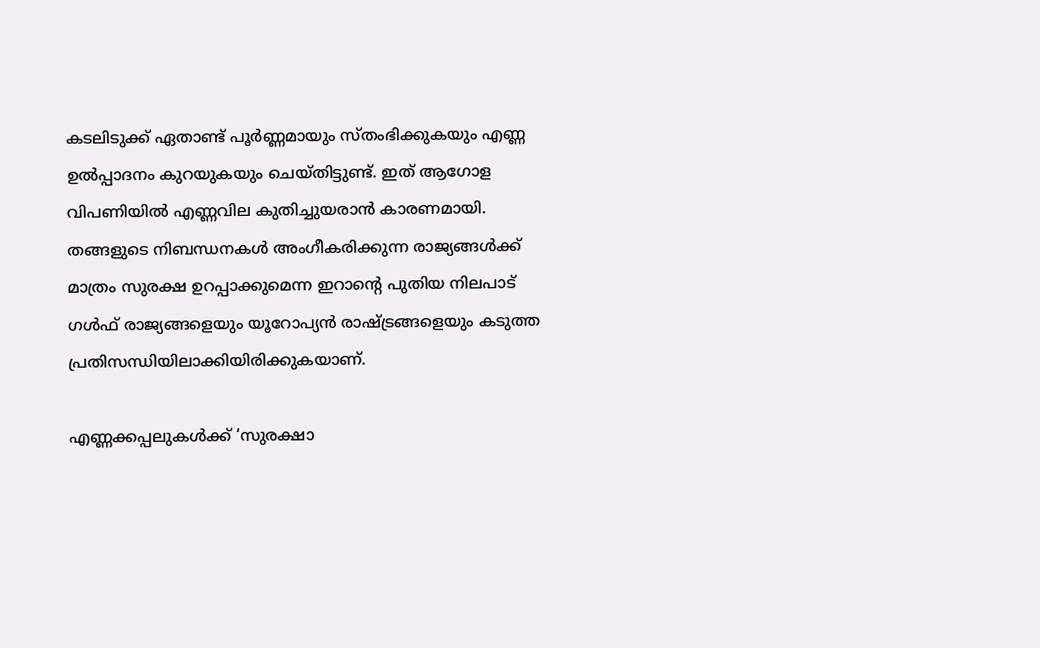കടലിടുക്ക് ഏതാണ്ട് പൂർണ്ണമായും സ്തംഭിക്കുകയും എണ്ണ ഉല്‍പ്പാദനം കുറയുകയും ചെയ്തിട്ടുണ്ട്. ഇത് ആഗോള വിപണിയില്‍ എണ്ണവില കുതിച്ചുയരാൻ കാരണമായി. തങ്ങളുടെ നിബന്ധനകള്‍ അംഗീകരിക്കുന്ന രാജ്യങ്ങള്‍ക്ക് മാത്രം സുരക്ഷ ഉറപ്പാക്കുമെന്ന ഇറാൻ്റെ പുതിയ നിലപാട് ഗള്‍ഫ് രാജ്യങ്ങളെയും യൂറോപ്യൻ രാഷ്ട്രങ്ങളെയും കടുത്ത പ്രതിസന്ധിയിലാക്കിയിരിക്കുകയാണ്.

എണ്ണക്കപ്പലുകള്‍ക്ക് ‘സുരക്ഷാ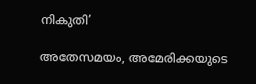നികുതി’

അതേസമയം, അമേരിക്കയുടെ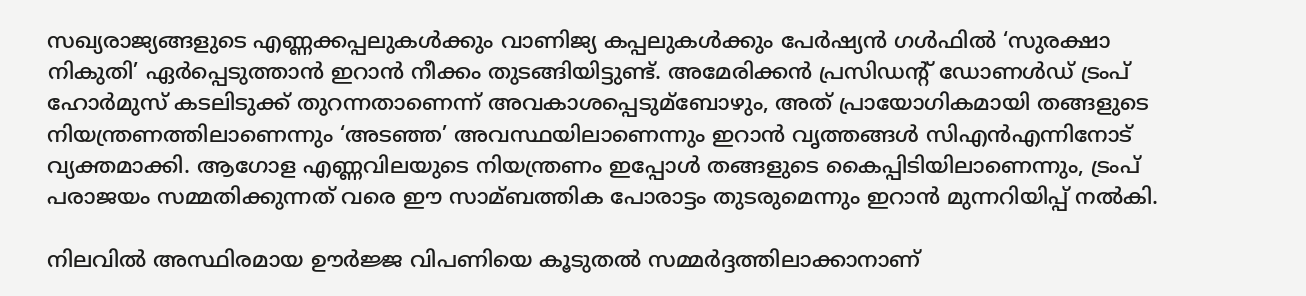സഖ്യരാജ്യങ്ങളുടെ എണ്ണക്കപ്പലുകള്‍ക്കും വാണിജ്യ കപ്പലുകള്‍ക്കും പേർഷ്യൻ ഗള്‍ഫില്‍ ‘സുരക്ഷാ നികുതി’ ഏർപ്പെടുത്താൻ ഇറാൻ നീക്കം തുടങ്ങിയിട്ടുണ്ട്. അമേരിക്കൻ പ്രസിഡന്‍റ് ഡോണള്‍ഡ് ട്രംപ് ഹോർമുസ് കടലിടുക്ക് തുറന്നതാണെന്ന് അവകാശപ്പെടുമ്ബോഴും, അത് പ്രായോഗികമായി തങ്ങളുടെ നിയന്ത്രണത്തിലാണെന്നും ‘അടഞ്ഞ’ അവസ്ഥയിലാണെന്നും ഇറാൻ വൃത്തങ്ങള്‍ സിഎൻഎന്നിനോട് വ്യക്തമാക്കി. ആഗോള എണ്ണവിലയുടെ നിയന്ത്രണം ഇപ്പോള്‍ തങ്ങളുടെ കൈപ്പിടിയിലാണെന്നും, ട്രംപ് പരാജയം സമ്മതിക്കുന്നത് വരെ ഈ സാമ്ബത്തിക പോരാട്ടം തുടരുമെന്നും ഇറാൻ മുന്നറിയിപ്പ് നല്‍കി.

നിലവില്‍ അസ്ഥിരമായ ഊർജ്ജ വിപണിയെ കൂടുതല്‍ സമ്മർദ്ദത്തിലാക്കാനാണ്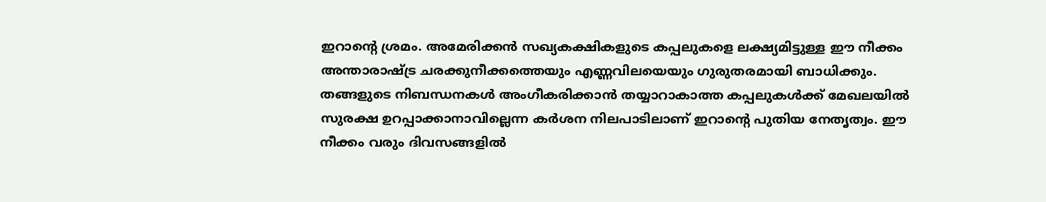ഇറാന്‍റെ ശ്രമം. അമേരിക്കൻ സഖ്യകക്ഷികളുടെ കപ്പലുകളെ ലക്ഷ്യമിട്ടുള്ള ഈ നീക്കം അന്താരാഷ്ട്ര ചരക്കുനീക്കത്തെയും എണ്ണവിലയെയും ഗുരുതരമായി ബാധിക്കും. തങ്ങളുടെ നിബന്ധനകള്‍ അംഗീകരിക്കാൻ തയ്യാറാകാത്ത കപ്പലുകള്‍ക്ക് മേഖലയില്‍ സുരക്ഷ ഉറപ്പാക്കാനാവില്ലെന്ന കർശന നിലപാടിലാണ് ഇറാന്‍റെ പുതിയ നേതൃത്വം. ഈ നീക്കം വരും ദിവസങ്ങളില്‍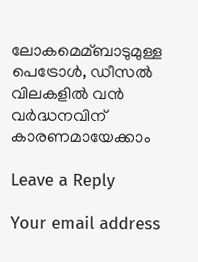ലോകമെമ്ബാടുമുള്ള പെട്രോള്‍, ഡീസല്‍ വിലകളില്‍ വൻ വർദ്ധനവിന് കാരണമായേക്കാം

Leave a Reply

Your email address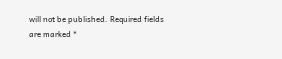will not be published. Required fields are marked *